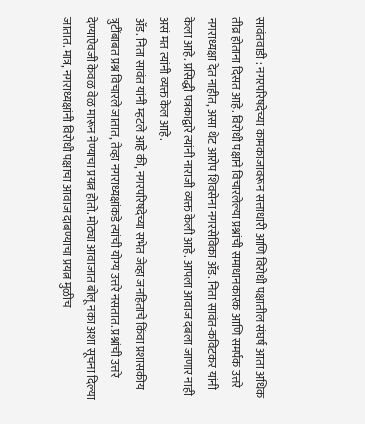सावंतवाडी : नगरपरिषदेच्या कामकाजावरून सत्ताधारी आणि विरोधी पक्षातील संघर्ष आता अधिक तीव्र होताना दिसत आहे. विरोधी पक्षाने विचारलेल्या प्रश्नांची समाधानकारक आणि समर्पक उत्तरे नगराध्यक्षा देत नाहीत, असा थेट आरोप शिवसेना नगरसेविका ॲड. निता सावंत-कविटकर यांनी केला आहे. प्रसिद्धी पत्रकाद्वारे त्यांनी नाराजी व्यक्त केली आहे. आपला आवाज दबला जाणार नाही असं मत त्यांनी व्यक्त केल आहे.
ॲड. निता सावंत यांनी म्हटले आहे की, नगरपरिषदेच्या सभेत जेव्हा जनहिताचे किंवा प्रशासकीय त्रुटींबाबत प्रश्न विचारले जातात, तेव्हा नगराध्यक्षांकडे त्यांची योग्य उत्तरे नसतात. प्रश्नांची उत्तरे देण्याऐवजी केवळ वेळ मारून नेण्याचा प्रयत्न होतो. मोठ्या आवाजात बोलू नका अशा सूचना दिल्या जातात. मात्र, नगराध्यक्षांनी विरोधी पक्षाचा आवाज दाबण्याचा प्रयत्न मुळीच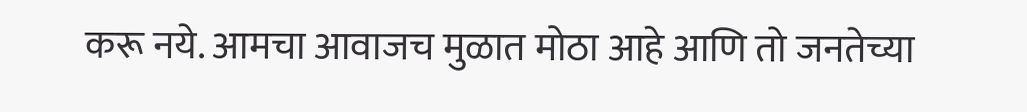करू नये. आमचा आवाजच मुळात मोठा आहे आणि तो जनतेच्या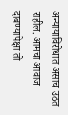अन्यायाविरोधात असाच उठत राहील. आमचा आवाज दाबण्यापेक्षा तो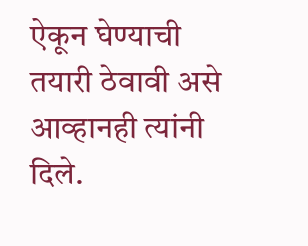ऐकून घेण्याची तयारी ठेवावी असे आव्हानही त्यांनी दिले.